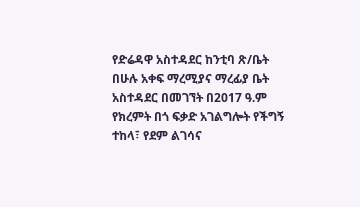የድሬዳዋ አስተዳደር ከንቲባ ጽ/ቤት በሁሉ አቀፍ ማረሚያና ማረፊያ ቤት አስተዳደር በመገኘት በ2017 ዓ.ም የክረምት በጎ ፍቃድ አገልግሎት የችግኝ ተከላ፣ የደም ልገሳና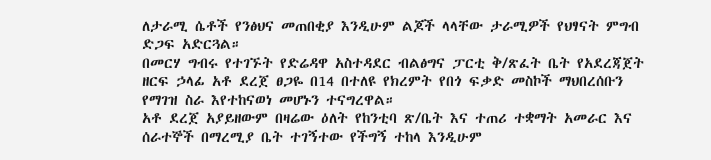ለታራሚ ሴቶች የንፅህና መጠበቂያ እንዲሁም ልጆች ላላቸው ታራሚዎች የህፃናት ምግብ ድጋፍ አድርጓል።
በመርሃ ግብሩ የተገኙት የድሬዳዋ አስተዳደር ብልፅግና ፓርቲ ቅ/ጽፈት ቤት የአደረጃጀት ዘርፍ ኃላፊ አቶ ደረጀ ፀጋዬ በ14 በተለዩ የክረምት የበጎ ፍቃድ መስኮች ማህበረሰቡን የማገዝ ስራ እየተከናወነ መሆኑን ተናግረዋል።
አቶ ደረጀ አያይዘውም በዛሬው ዕለት የከንቲባ ጽ/ቤት እና ተጠሪ ተቋማት አመራር እና ሰራተኞች በማረሚያ ቤት ተገኝተው የችግኝ ተከላ እንዲሁም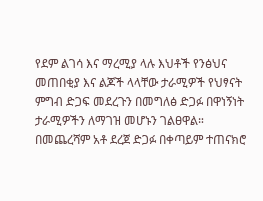የደም ልገሳ እና ማረሚያ ላሉ እህቶች የንፅህና መጠበቂያ እና ልጆች ላላቸው ታራሚዎች የህፃናት ምግብ ድጋፍ መደረጉን በመግለፅ ድጋፉ በዋነኝነት ታራሚዎችን ለማገዝ መሆኑን ገልፀዋል።
በመጨረሻም አቶ ደረጀ ድጋፉ በቀጣይም ተጠናክሮ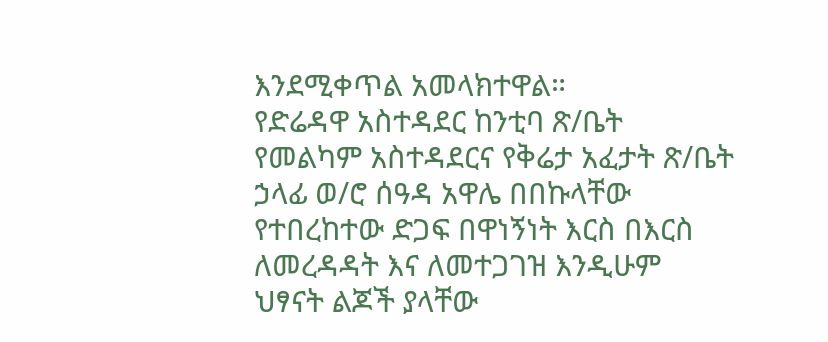እንደሚቀጥል አመላክተዋል።
የድሬዳዋ አስተዳደር ከንቲባ ጽ/ቤት የመልካም አስተዳደርና የቅሬታ አፈታት ጽ/ቤት ኃላፊ ወ/ሮ ሰዓዳ አዋሌ በበኩላቸው የተበረከተው ድጋፍ በዋነኝነት እርስ በእርስ ለመረዳዳት እና ለመተጋገዝ እንዲሁም ህፃናት ልጆች ያላቸው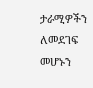ታራሚዎችን ለመደገፍ መሆኑን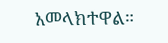አመላክተዋል።